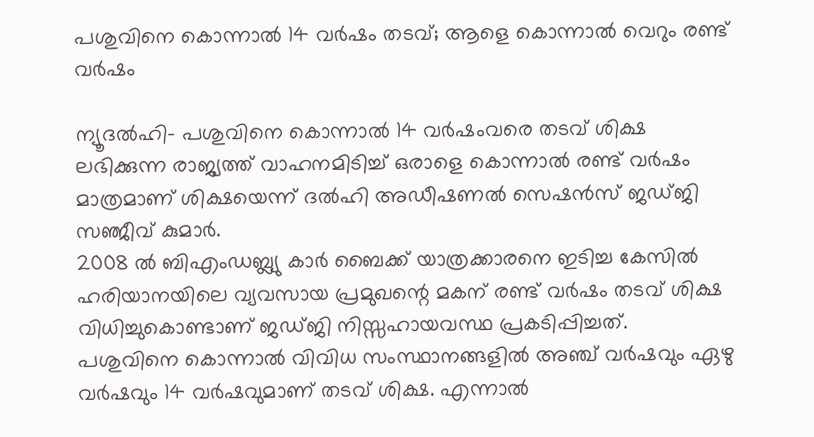പശുവിനെ കൊന്നാല്‍ 14 വര്‍ഷം തടവ്; ആളെ കൊന്നാല്‍ വെറും രണ്ട് വര്‍ഷം

ന്യൂദല്‍ഹി- പശുവിനെ കൊന്നാല്‍ 14 വര്‍ഷംവരെ തടവ് ശിക്ഷ ലഭിക്കുന്ന രാജ്യത്ത് വാഹനമിടിച്ച് ഒരാളെ കൊന്നാല്‍ രണ്ട് വര്‍ഷം മാത്രമാണ് ശിക്ഷയെന്ന് ദല്‍ഹി അഡീഷണല്‍ സെഷന്‍സ് ജഡ്ജി സഞ്ജീവ് കുമാര്‍.
2008 ല്‍ ബിഎംഡബ്ല്യു കാര്‍ ബൈക്ക് യാത്രക്കാരനെ ഇടിച്ച കേസില്‍ ഹരിയാനയിലെ വ്യവസായ പ്രമുഖന്റെ മകന് രണ്ട് വര്‍ഷം തടവ് ശിക്ഷ വിധിച്ചുകൊണ്ടാണ് ജഡ്ജി നിസ്സഹായവസ്ഥ പ്രകടിപ്പിച്ചത്.
പശുവിനെ കൊന്നാല്‍ വിവിധ സംസ്ഥാനങ്ങളില്‍ അഞ്ച് വര്‍ഷവും ഏഴു വര്‍ഷവും 14 വര്‍ഷവുമാണ് തടവ് ശിക്ഷ. എന്നാല്‍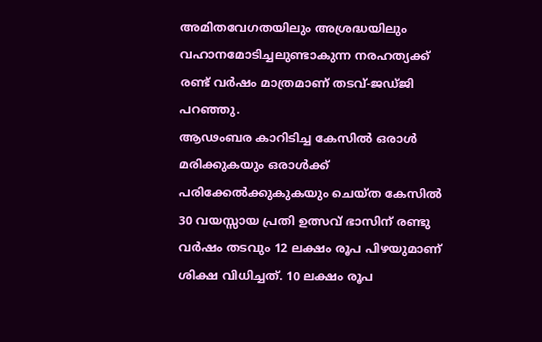അമിതവേഗതയിലും അശ്രദ്ധയിലും വഹാനമോടിച്ചലുണ്ടാകുന്ന നരഹത്യക്ക് രണ്ട് വര്‍ഷം മാത്രമാണ് തടവ്-ജഡ്ജി പറഞ്ഞു.
ആഢംബര കാറിടിച്ച കേസില്‍ ഒരാള്‍ മരിക്കുകയും ഒരാള്‍ക്ക് പരിക്കേല്‍ക്കുകുകയും ചെയ്ത കേസില്‍ 30 വയസ്സായ പ്രതി ഉത്സവ് ഭാസിന് രണ്ടു വര്‍ഷം തടവും 12 ലക്ഷം രൂപ പിഴയുമാണ് ശിക്ഷ വിധിച്ചത്. 10 ലക്ഷം രൂപ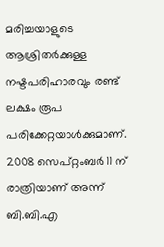മരിച്ചയാളുടെ ആശ്രിതര്‍ക്കുള്ള നഷ്ടപരിഹാരവും രണ്ട് ലക്ഷം രൂപ പരിക്കേറ്റയാള്‍ക്കുമാണ്.
2008 സെപ്റ്റംബര്‍ 11 ന് രാത്രിയാണ് അന്ന് ബി.ബി.എ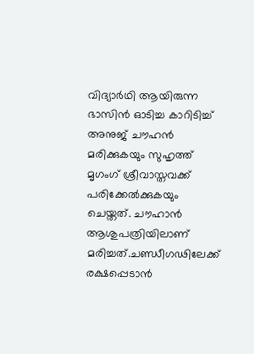വിദ്യാര്‍ഥി ആയിരുന്ന ഭാസിന്‍ ഓടിച്ച കാറിടിച്ച് അനുജ് ചൗഹന്‍ മരിക്കുകയും സുഹൃത്ത് മൃഗംഗ് ശ്രീവാസ്തവക്ക് പരിക്കേല്‍ക്കുകയും ചെയ്തത്. ചൗഹാന്‍ ആശുപത്രിയിലാണ് മരിച്ചത്.ചണ്ഡീഗഢിലേക്ക് രക്ഷപ്പെടാന്‍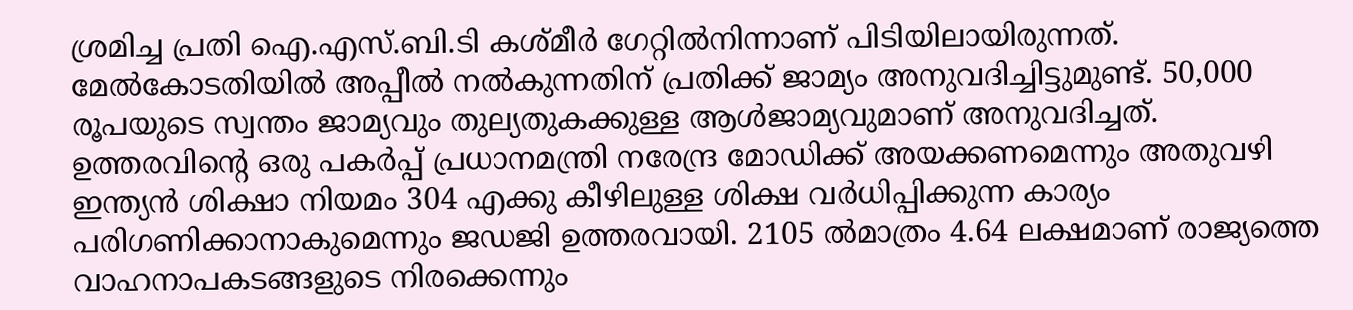ശ്രമിച്ച പ്രതി ഐ.എസ്.ബി.ടി കശ്മീര്‍ ഗേറ്റില്‍നിന്നാണ് പിടിയിലായിരുന്നത്.
മേല്‍കോടതിയില്‍ അപ്പീല്‍ നല്‍കുന്നതിന് പ്രതിക്ക് ജാമ്യം അനുവദിച്ചിട്ടുമുണ്ട്. 50,000 രൂപയുടെ സ്വന്തം ജാമ്യവും തുല്യതുകക്കുള്ള ആള്‍ജാമ്യവുമാണ് അനുവദിച്ചത്.
ഉത്തരവിന്റെ ഒരു പകര്‍പ്പ് പ്രധാനമന്ത്രി നരേന്ദ്ര മോഡിക്ക് അയക്കണമെന്നും അതുവഴി ഇന്ത്യന്‍ ശിക്ഷാ നിയമം 304 എക്കു കീഴിലുള്ള ശിക്ഷ വര്‍ധിപ്പിക്കുന്ന കാര്യം പരിഗണിക്കാനാകുമെന്നും ജഡജി ഉത്തരവായി. 2105 ല്‍മാത്രം 4.64 ലക്ഷമാണ് രാജ്യത്തെ വാഹനാപകടങ്ങളുടെ നിരക്കെന്നും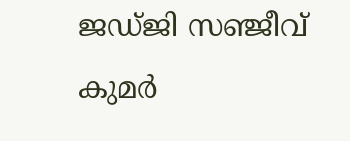ജഡ്ജി സഞ്ജീവ് കുമര്‍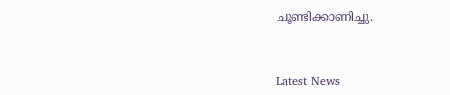ചൂണ്ടിക്കാണിച്ചു.



Latest News